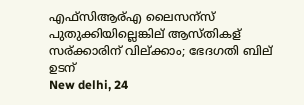എഫ്സിആര്എ ലൈസന്സ് പുതുക്കിയില്ലെങ്കില് ആസ്തികള് സര്ക്കാരിന് വില്ക്കാം; ഭേദഗതി ബില് ഉടന്
New delhi, 24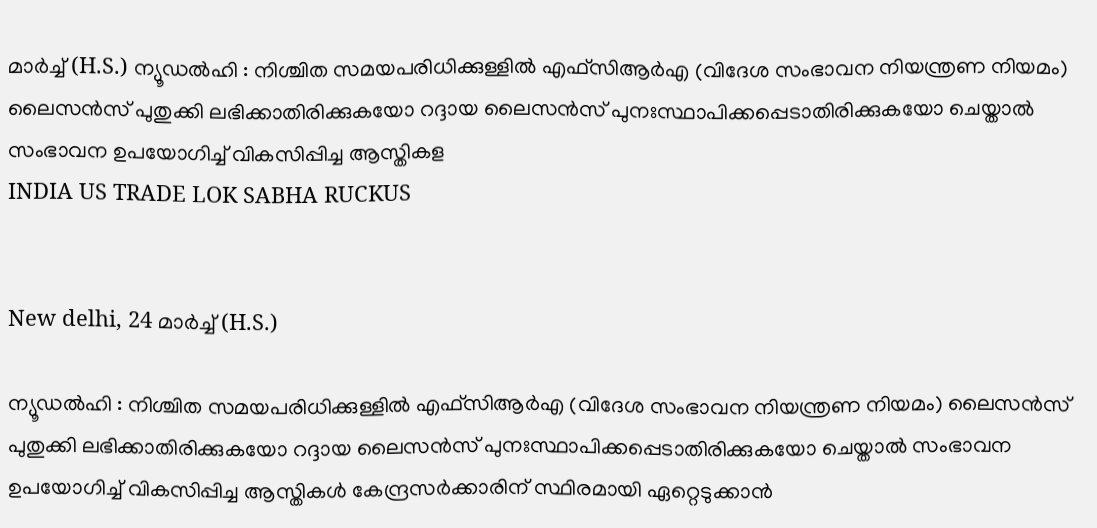മാര്‍ച്ച് (H.S.) ന്യൂഡല്‍ഹി : നിശ്ചിത സമയപരിധിക്കുള്ളില്‍ എഫ്‌സിആര്‍എ (വിദേശ സംഭാവന നിയന്ത്രണ നിയമം) ലൈസന്‍സ് പുതുക്കി ലഭിക്കാതിരിക്കുകയോ റദ്ദായ ലൈസന്‍സ് പുനഃസ്ഥാപിക്കപ്പെടാതിരിക്കുകയോ ചെയ്താല്‍ സംഭാവന ഉപയോഗിച്ച് വികസിപ്പിച്ച ആസ്തികള
INDIA US TRADE LOK SABHA RUCKUS


New delhi, 24 മാര്‍ച്ച് (H.S.)

ന്യൂഡല്‍ഹി : നിശ്ചിത സമയപരിധിക്കുള്ളില്‍ എഫ്‌സിആര്‍എ (വിദേശ സംഭാവന നിയന്ത്രണ നിയമം) ലൈസന്‍സ് പുതുക്കി ലഭിക്കാതിരിക്കുകയോ റദ്ദായ ലൈസന്‍സ് പുനഃസ്ഥാപിക്കപ്പെടാതിരിക്കുകയോ ചെയ്താല്‍ സംഭാവന ഉപയോഗിച്ച് വികസിപ്പിച്ച ആസ്തികള്‍ കേന്ദ്രസര്‍ക്കാരിന് സ്ഥിരമായി ഏറ്റെടുക്കാന്‍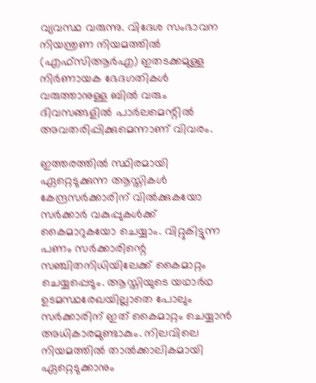വ്യവസ്ഥ വരുന്നു. വിദേശ സംഭാവന നിയന്ത്രണ നിയമത്തില്‍ (എഫ്‌സിആര്‍എ) ഇതടക്കമുള്ള നിര്‍ണായക ഭേദഗതികള്‍ വരുത്താനുള്ള ബില്‍ വരും ദിവസങ്ങളില്‍ പാര്‍ലമെന്റില്‍ അവതരിപ്പിക്കുമെന്നാണ് വിവരം.

ഇത്തരത്തില്‍ സ്ഥിരമായി ഏറ്റെടുക്കുന്ന ആസ്തികള്‍ കേന്ദ്രസര്‍ക്കാരിന് വില്‍ക്കുകയോ സര്‍ക്കാര്‍ വകുപ്പുകള്‍ക്ക് കൈമാറുകയോ ചെയ്യാം. വിറ്റുകിട്ടുന്ന പണം സര്‍ക്കാരിന്റെ സഞ്ചിതനിധിയിലേക്ക് കൈമാറ്റം ചെയ്യപ്പെടും. ആസ്തിയുടെ യഥാര്‍ഥ ഉടമസ്ഥരേഖയില്ലാതെ പോലും സര്‍ക്കാരിന് ഇത് കൈമാറ്റം ചെയ്യാന്‍ അധികാരമുണ്ടാകും. നിലവിലെ നിയമത്തില്‍ താല്‍ക്കാലികമായി ഏറ്റെടുക്കാനും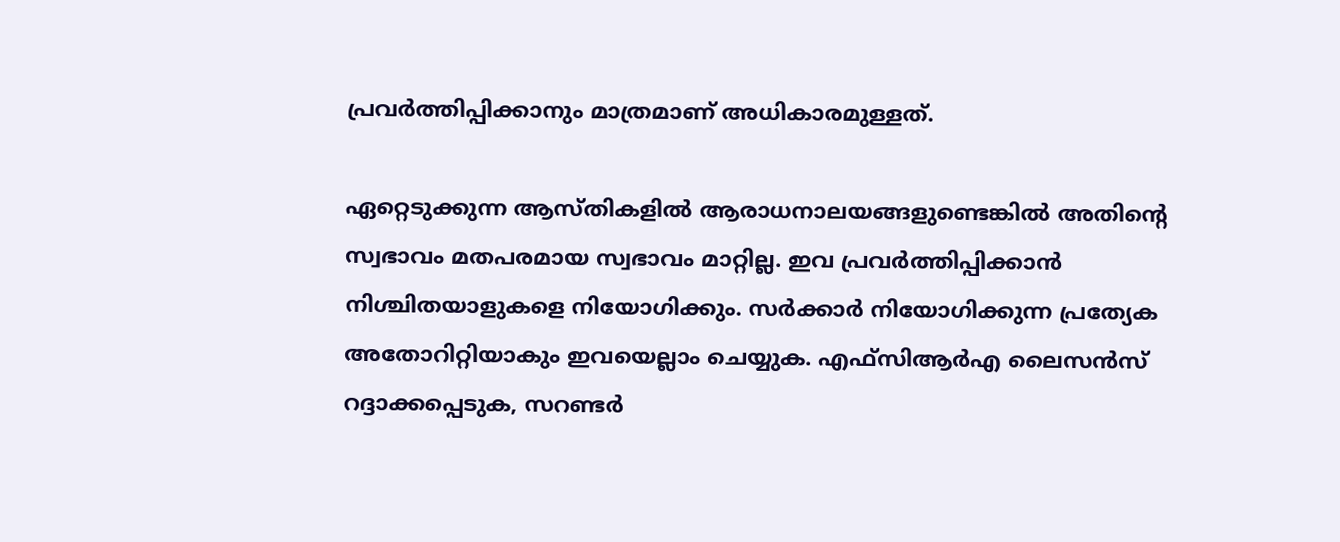പ്രവര്‍ത്തിപ്പിക്കാനും മാത്രമാണ് അധികാരമുള്ളത്.

ഏറ്റെടുക്കുന്ന ആസ്തികളില്‍ ആരാധനാലയങ്ങളുണ്ടെങ്കില്‍ അതിന്റെ സ്വഭാവം മതപരമായ സ്വഭാവം മാറ്റില്ല. ഇവ പ്രവര്‍ത്തിപ്പിക്കാന്‍ നിശ്ചിതയാളുകളെ നിയോഗിക്കും. സര്‍ക്കാര്‍ നിയോഗിക്കുന്ന പ്രത്യേക അതോറിറ്റിയാകും ഇവയെല്ലാം ചെയ്യുക. എഫ്‌സിആര്‍എ ലൈസന്‍സ് റദ്ദാക്കപ്പെടുക, സറണ്ടര്‍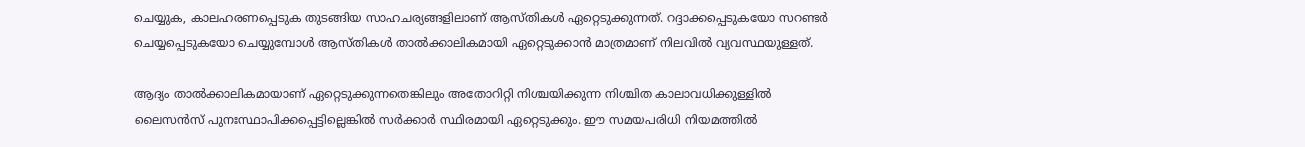ചെയ്യുക, കാലഹരണപ്പെടുക തുടങ്ങിയ സാഹചര്യങ്ങളിലാണ് ആസ്തികള്‍ ഏറ്റെടുക്കുന്നത്. റദ്ദാക്കപ്പെടുകയോ സറണ്ടര്‍ ചെയ്യപ്പെടുകയോ ചെയ്യുമ്പോള്‍ ആസ്തികള്‍ താല്‍ക്കാലികമായി ഏറ്റെടുക്കാന്‍ മാത്രമാണ് നിലവില്‍ വ്യവസ്ഥയുള്ളത്.

ആദ്യം താല്‍ക്കാലികമായാണ് ഏറ്റെടുക്കുന്നതെങ്കിലും അതോറിറ്റി നിശ്ചയിക്കുന്ന നിശ്ചിത കാലാവധിക്കുള്ളില്‍ ലൈസന്‍സ് പുനഃസ്ഥാപിക്കപ്പെട്ടില്ലെങ്കില്‍ സര്‍ക്കാര്‍ സ്ഥിരമായി ഏറ്റെടുക്കും. ഈ സമയപരിധി നിയമത്തില്‍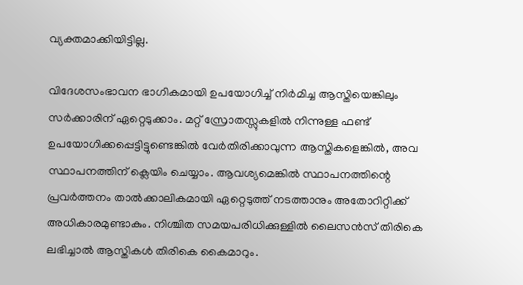വ്യക്തമാക്കിയിട്ടില്ല.

വിദേശസംഭാവന ഭാഗികമായി ഉപയോഗിച്ച് നിര്‍മിച്ച ആസ്തിയെങ്കിലും സര്‍ക്കാരിന് ഏറ്റെടുക്കാം. മറ്റ് സ്രോതസ്സുകളില്‍ നിന്നുള്ള ഫണ്ട് ഉപയോഗിക്കപ്പെട്ടിട്ടുണ്ടെങ്കില്‍ വേര്‍തിരിക്കാവുന്ന ആസ്തികളെങ്കില്‍, അവ സ്ഥാപനത്തിന് ക്ലെയിം ചെയ്യാം. ആവശ്യമെങ്കില്‍ സ്ഥാപനത്തിന്റെ പ്രവര്‍ത്തനം താല്‍ക്കാലികമായി ഏറ്റെടുത്ത് നടത്താനും അതോറിറ്റിക്ക് അധികാരമുണ്ടാകും. നിശ്ചിത സമയപരിധിക്കുള്ളില്‍ ലൈസന്‍സ് തിരികെ ലഭിച്ചാല്‍ ആസ്തികള്‍ തിരികെ കൈമാറും.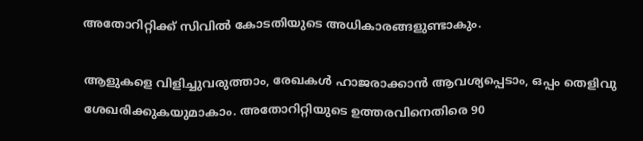അതോറിറ്റിക്ക് സിവില്‍ കോടതിയുടെ അധികാരങ്ങളുണ്ടാകും.

ആളുകളെ വിളിച്ചുവരുത്താം, രേഖകള്‍ ഹാജരാക്കാന്‍ ആവശ്യപ്പെടാം, ഒപ്പം തെളിവു ശേഖരിക്കുകയുമാകാം. അതോറിറ്റിയുടെ ഉത്തരവിനെതിരെ 90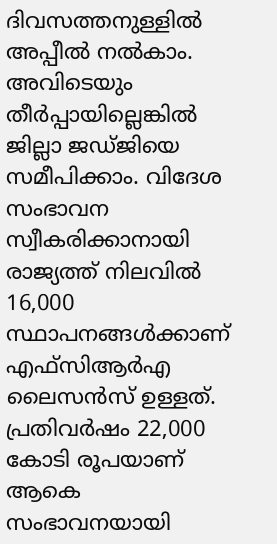ദിവസത്തനുള്ളില്‍ അപ്പീല്‍ നല്‍കാം. അവിടെയും തീര്‍പ്പായില്ലെങ്കില്‍ ജില്ലാ ജഡ്ജിയെ സമീപിക്കാം. വിദേശ സംഭാവന സ്വീകരിക്കാനായി രാജ്യത്ത് നിലവില്‍ 16,000 സ്ഥാപനങ്ങള്‍ക്കാണ് എഫ്‌സിആര്‍എ ലൈസന്‍സ് ഉള്ളത്. പ്രതിവര്‍ഷം 22,000 കോടി രൂപയാണ് ആകെ സംഭാവനയായി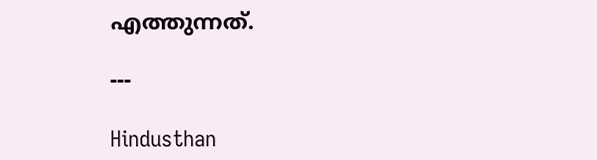എത്തുന്നത്.

---

Hindusthan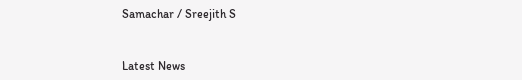Samachar / Sreejith S


Latest News